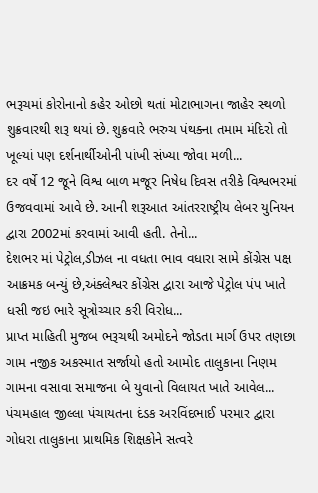ભરૂચમાં કોરોનાનો કહેર ઓછો થતાં મોટાભાગના જાહેર સ્થળો શુક્રવારથી શરૂ થયાં છે. શુક્રવારે ભરુચ પંથક્ના તમામ મંદિરો તો ખૂલ્યાં પણ દર્શનાર્થીઓની પાંખી સંખ્યા જોવા મળી...
દર વર્ષે 12 જૂને વિશ્વ બાળ મજૂર નિષેધ દિવસ તરીકે વિશ્વભરમાં ઉજવવામાં આવે છે. આની શરૂઆત આંતરરાષ્ટ્રીય લેબર યુનિયન દ્વારા 2002માં કરવામાં આવી હતી. તેનો...
દેશભર માં પેટ્રોલ,ડીઝલ ના વધતા ભાવ વધારા સામે કોંગ્રેસ પક્ષ આક્રમક બન્યું છે,અંક્લેશ્વર કોંગ્રેસ દ્વારા આજે પેટ્રોલ પંપ ખાતે ધસી જઇ ભારે સૂત્રોચ્ચાર કરી વિરોધ...
પ્રાપ્ત માહિતી મુજબ ભરૂચથી અમોદને જોડતા માર્ગ ઉપર તણછા ગામ નજીક અકસ્માત સર્જાયો હતો આમોદ તાલુકાના નિણમ ગામના વસાવા સમાજના બે યુવાનો વિલાયત ખાતે આવેલ...
પંચમહાલ જીલ્લા પંચાયતના દંડક અરવિંદભાઈ પરમાર દ્વારા ગોધરા તાલુકાના પ્રાથમિક શિક્ષકોને સત્વરે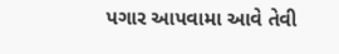પગાર આપવામા આવે તેવી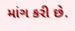માંગ કરી છે.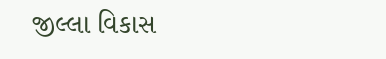જીલ્લા વિકાસ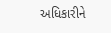અધિકારીને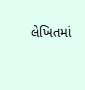લેખિતમાં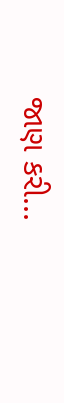જાણ કરી...